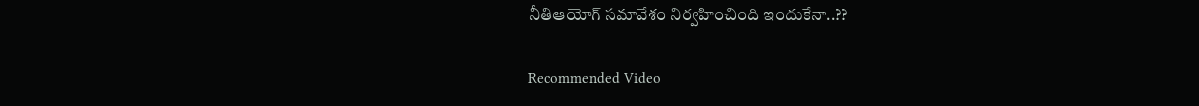నీతిఆయోగ్ స‌మావేశం నిర్వ‌హించింది ఇందుకేనా..??

Recommended Video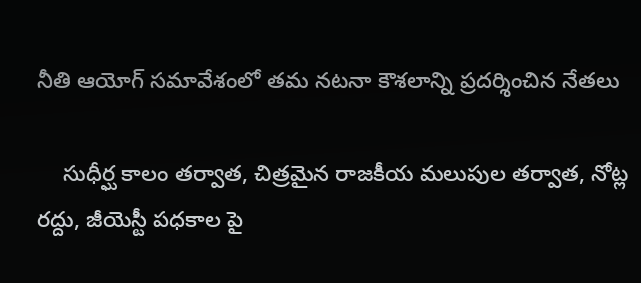నీతి ఆయోగ్ స‌మావేశంలో త‌మ న‌ట‌నా కౌశ‌లాన్ని ప్రదర్శించిన నేతలు

    సుధీర్ఘ కాలం త‌ర్వాత, చిత్ర‌మైన రాజ‌కీయ మ‌లుపుల త‌ర్వాత‌, నోట్ల ర‌ద్దు, జీయెస్టీ ప‌ధ‌కాల పై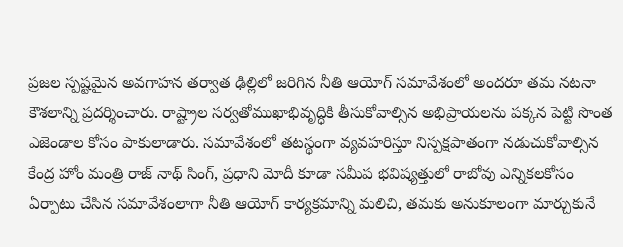ప్ర‌జ‌ల స్ప‌ష్ట‌మైన‌ అవ‌గాహన త‌ర్వాత ఢిల్లిలో జ‌రిగిన నీతి ఆయోగ్ స‌మావేశంలో అంద‌రూ త‌మ న‌ట‌నా కౌశ‌లాన్ని ప్ర‌ద‌ర్శించారు. రాష్ట్రాల సర్వతోముఖాభివృద్ధికి తీసుకోవాల్సిన అభిప్రాయ‌ల‌ను ప‌క్క‌న పెట్టి సొంత ఎజెండాల కోసం పాకులాడారు. స‌మావేశంలో త‌ట‌స్థంగా వ్య‌వ‌హ‌రిస్తూ నిస్ప‌క్ష‌పాతంగా న‌డుచుకోవాల్సిన కేంద్ర హోం మంత్రి రాజ్ నాథ్ సింగ్, ప్ర‌ధాని మోదీ కూడా స‌మీప భ‌విష్య‌త్తులో రాబోవు ఎన్నిక‌ల‌కోసం ఏర్పాటు చేసిన స‌మావేశంలాగా నీతి ఆయోగ్ కార్య‌క్ర‌మాన్ని మ‌లిచి, త‌మ‌కు అనుకూలంగా మార్చుకునే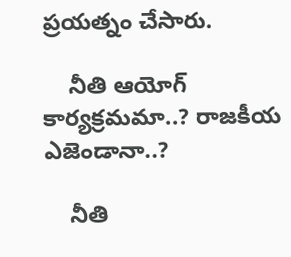ప్ర‌య‌త్నం చేసారు.

    నీతి ఆయోగ్ కార్య‌క్ర‌మమా..? రాజ‌కీయ ఎజెండానా..?

    నీతి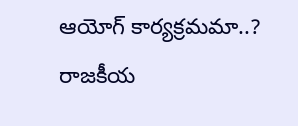ఆయోగ్ కార్య‌క్ర‌మమా..? రాజ‌కీయ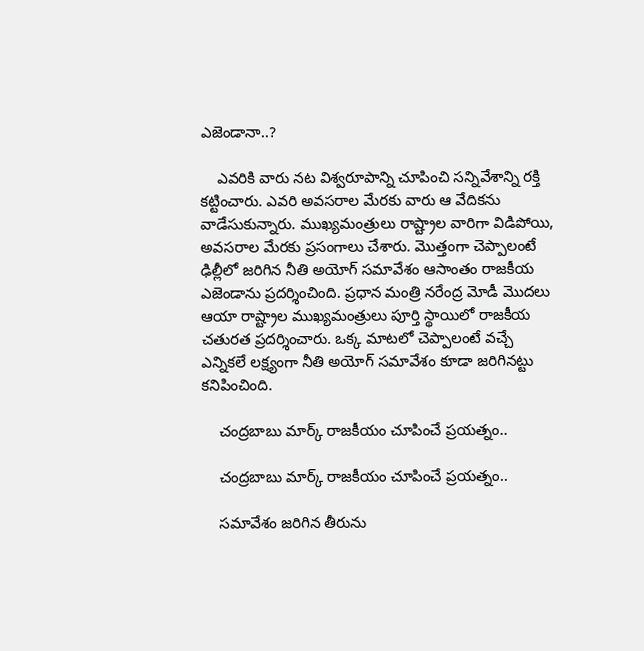ఎజెండానా..?

    ఎవరికి వారు న‌ట విశ్వ‌రూపాన్ని చూపించి స‌న్నివేశాన్ని ర‌క్తి క‌ట్టించారు. ఎవరి అవసరాల మేరకు వారు ఆ వేదికను వాడేసుకున్నారు. ముఖ్యమంత్రులు రాష్ట్రాల వారిగా విడిపోయి, అవసరాల మేరకు ప్రసంగాలు చేశారు. మొత్తంగా చెప్పాలంటే ఢిల్లీలో జరిగిన నీతి అయోగ్ సమావేశం ఆసాంతం రాజకీయ ఎజెండాను ప్రదర్శించింది. ప్రధాన మంత్రి నరేంద్ర మోడీ మొదలు ఆయా రాష్ట్రాల ముఖ్యమంత్రులు పూర్తి స్థాయిలో రాజకీయ చతురత ప్రదర్శించారు. ఒక్క మాటలో చెప్పాలంటే వచ్చే ఎన్నికలే లక్ష్యంగా నీతి అయోగ్ సమావేశం కూడా జరిగినట్టు కనిపించింది.

    చంద్ర‌బాబు మార్క్ రాజ‌కీయం చూపించే ప్ర‌య‌త్నం..

    చంద్ర‌బాబు మార్క్ రాజ‌కీయం చూపించే ప్ర‌య‌త్నం..

    సమావేశం జరిగిన తీరును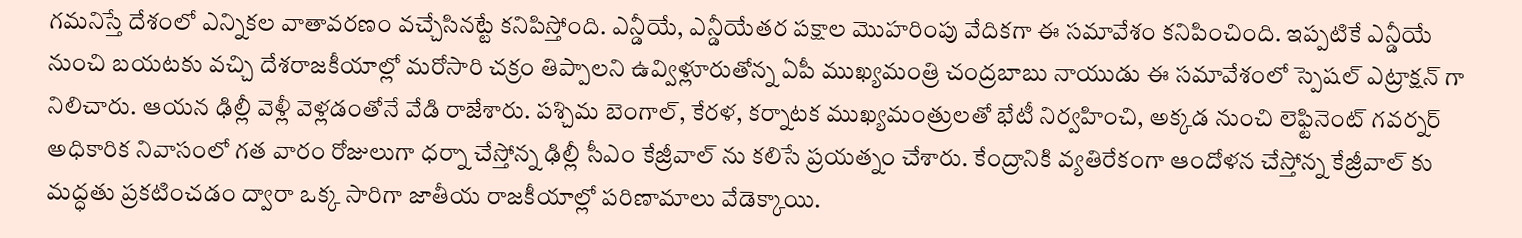గమనిస్తే దేశంలో ఎన్నికల వాతావరణం వచ్చేసినట్టే కనిపిస్తోంది. ఎన్డీయే, ఎన్డీయేతర పక్షాల మొహరింపు వేదికగా ఈ సమావేశం కనిపించింది. ఇప్పటికే ఎన్డీయే నుంచి బయటకు వచ్చి దేశరాజకీయాల్లో మరోసారి చక్రం తిప్పాలని ఉవ్విళ్లూరుతోన్న ఏపీ ముఖ్యమంత్రి చంద్రబాబు నాయుడు ఈ సమావేశంలో స్పెషల్ ఎట్రాక్షన్ గా నిలిచారు. ఆయన ఢిల్లీ వెళ్లీ వెళ్లడంతోనే వేడి రాజేశారు. పశ్చిమ బెంగాల్, కేరళ, కర్నాటక ముఖ్యమంత్రులతో భేటీ నిర్వ‌హించి, అక్కడ నుంచి లెఫ్టినెంట్ గవర్నర్ అధికారిక నివాసంలో గత వారం రోజులుగా ధర్నా చేస్తోన్న ఢిల్లీ సీఎం కేజ్రీవాల్ ను కలిసే ప్రయత్నం చేశారు. కేంద్రానికి వ్యతిరేకంగా ఆందోళన చేస్తోన్న కేజ్రీవాల్ కు మద్ధతు ప్రకటించడం ద్వారా ఒక్క సారిగా జాతీయ రాజకీయాల్లో పరిణామాలు వేడెక్కాయి.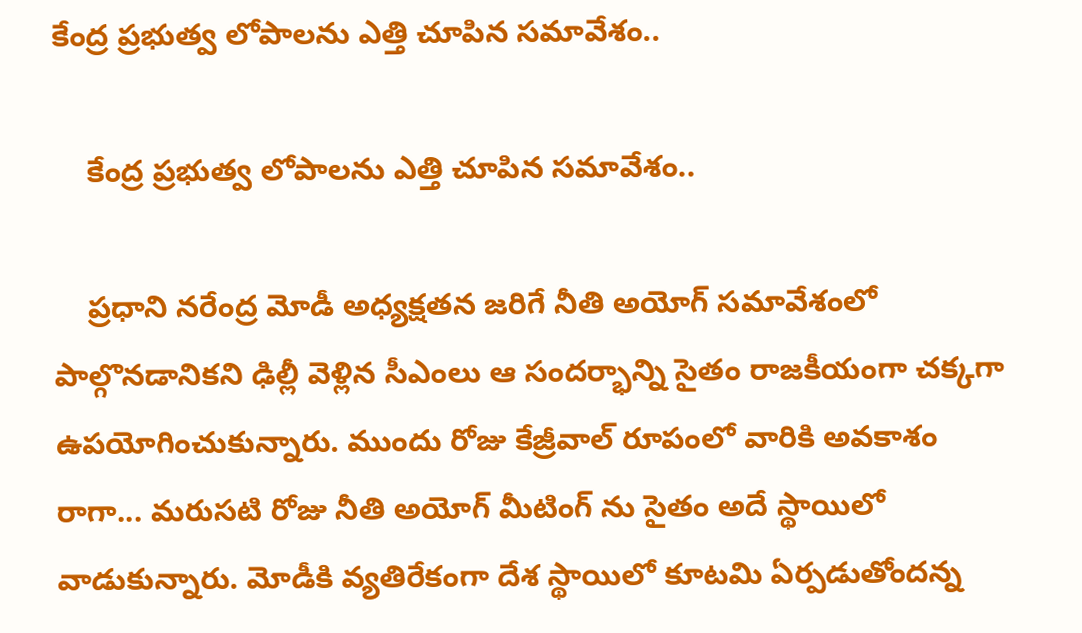కేంద్ర ప్ర‌భుత్వ లోపాల‌ను ఎత్తి చూపిన స‌మావేశం..

    కేంద్ర ప్ర‌భుత్వ లోపాల‌ను ఎత్తి చూపిన స‌మావేశం..

    ప్రధాని నరేంద్ర మోడీ అధ్యక్షతన జరిగే నీతి అయోగ్ సమావేశంలో పాల్గొనడానికని ఢిల్లీ వెళ్లిన సీఎంలు ఆ సందర్భాన్ని సైతం రాజకీయంగా చక్కగా ఉపయోగించుకున్నారు. ముందు రోజు కేజ్రీవాల్ రూపంలో వారికి అవకాశం రాగా... మరుసటి రోజు నీతి అయోగ్ మీటింగ్ ను సైతం అదే స్థాయిలో వాడుకున్నారు. మోడీకి వ్యతిరేకంగా దేశ స్థాయిలో కూటమి ఏర్పడుతోందన్న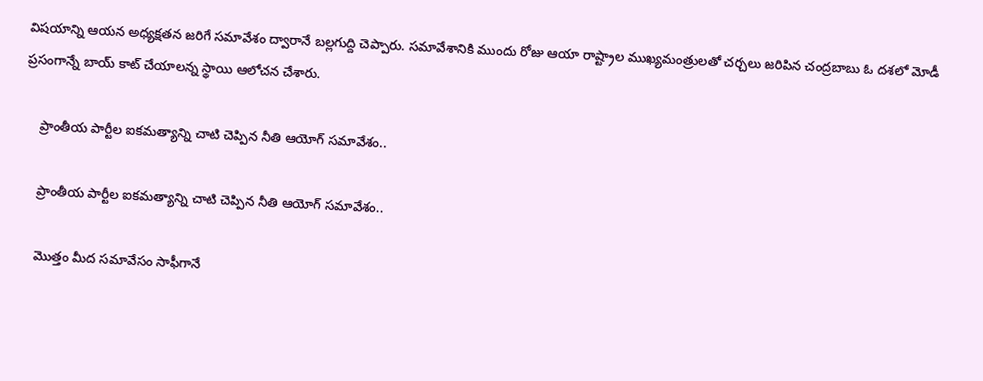విషయాన్ని ఆయన అధ్యక్షతన జరిగే సమావేశం ద్వారానే బల్లగుద్ది చెప్పారు. సమావేశానికి ముందు రోజు ఆయా రాష్ట్రాల ముఖ్యమంత్రులతో చర్చలు జరిపిన చంద్రబాబు ఓ దశలో మోడీ ప్రసంగాన్నే బాయ్ కాట్ చేయాలన్న స్థాయి ఆలోచన చేశారు.

    ప్రాంతీయ పార్టీల ఐక‌మ‌త్యాన్ని చాటి చెప్పిన నీతి ఆయోగ్ స‌మావేశం..

    ప్రాంతీయ పార్టీల ఐక‌మ‌త్యాన్ని చాటి చెప్పిన నీతి ఆయోగ్ స‌మావేశం..

    మొత్తం మీద సమావేసం సాఫీగానే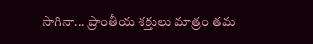సాగినా... ప్రాంతీయ శక్తులు మాత్రం తమ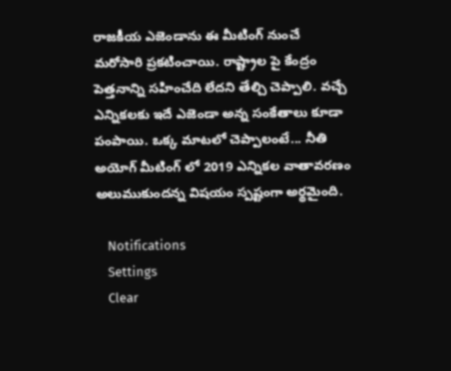రాజకీయ ఎజెండాను ఈ మీటింగ్ నుంచే మరోసారి ప్రకటించాయి. రాష్ట్రాల పై కేంద్రం పెత్తనాన్ని సహించేది లేదని తేల్చి చెప్పాలి. వచ్చే ఎన్నికలకు ఇదే ఎజెండా అన్న సంకేతాలు కూడా పంపాయి. ఒక్క మాటలో చెప్పాలంటే... నీతి అయోగ్ మీటింగ్ లో 2019 ఎన్నికల వాతావరణం అలుముకుందన్న విషయం స్పష్టంగా అర్థమైంది.

    Notifications
    Settings
    Clear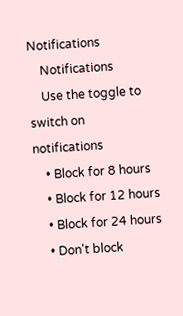Notifications
    Notifications
    Use the toggle to switch on notifications
    • Block for 8 hours
    • Block for 12 hours
    • Block for 24 hours
    • Don't block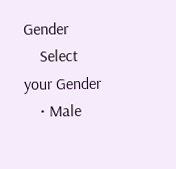Gender
    Select your Gender
    • Male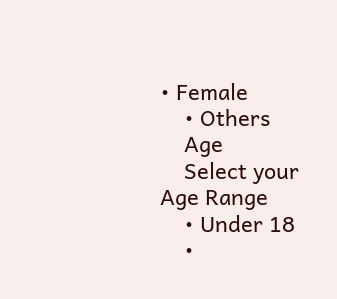• Female
    • Others
    Age
    Select your Age Range
    • Under 18
    •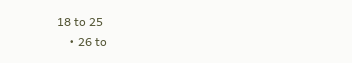18 to 25
    • 26 to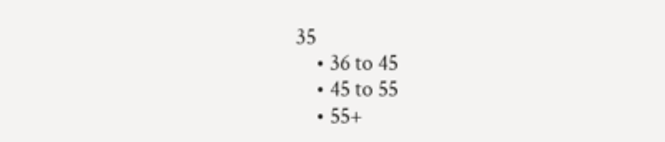35
    • 36 to 45
    • 45 to 55
    • 55+